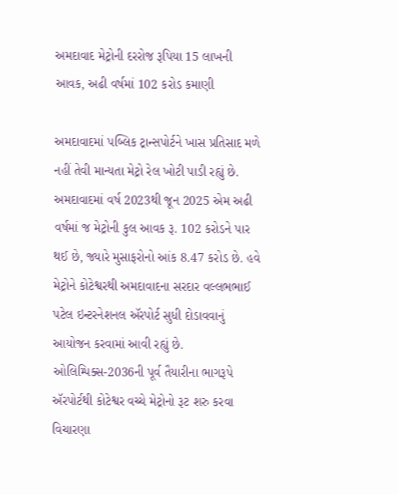અમદાવાદ મેટ્રોની દરરોજ રૂપિયા 15 લાખની આવક, અઢી વર્ષમાં 102 કરોડ કમાણી

અમદાવાદમાં પબ્લિક ટ્રાન્સપોર્ટને ખાસ પ્રતિસાદ મળે નહીં તેવી માન્યતા મેટ્રો રેલ ખોટી પાડી રહ્યું છે. અમદાવાદમાં વર્ષ 2023થી જૂન 2025 એમ અઢી વર્ષમાં જ મેટ્રોની કુલ આવક રૂ. 102 કરોડને પાર થઈ છે, જ્યારે મુસાફરોનો આંક 8.47 કરોડ છે. હવે મેટ્રોને કોટેશ્વરથી અમદાવાદના સરદાર વલ્લભભાઈ પટેલ ઇન્ટરનેશનલ ઍરપોર્ટ સુધી દોડાવવાનું આયોજન કરવામાં આવી રહ્યું છે. ઓલિમ્પિક્સ-2036ની પૂર્વ તૈયારીના ભાગરૂપે ઍરપોર્ટથી કોટેશ્વર વચ્ચે મેટ્રોનો રૂટ શરુ કરવા વિચારણા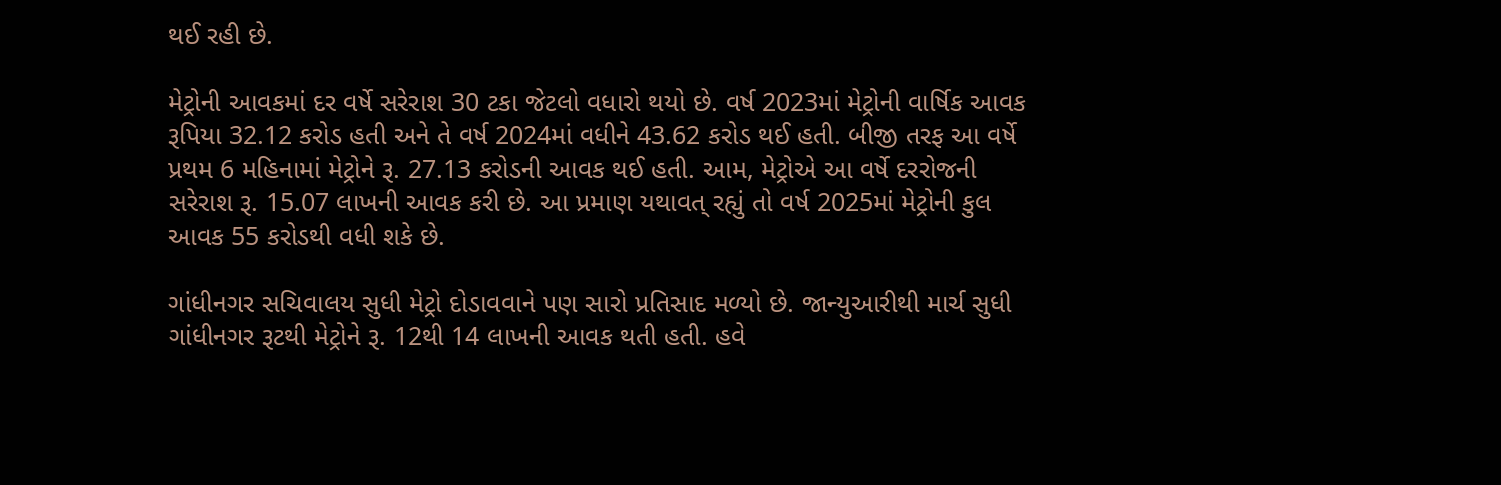થઈ રહી છે.

મેટ્રોની આવકમાં દર વર્ષે સરેરાશ 30 ટકા જેટલો વધારો થયો છે. વર્ષ 2023માં મેટ્રોની વાર્ષિક આવક રૂપિયા 32.12 કરોડ હતી અને તે વર્ષ 2024માં વધીને 43.62 કરોડ થઈ હતી. બીજી તરફ આ વર્ષે પ્રથમ 6 મહિનામાં મેટ્રોને રૂ. 27.13 કરોડની આવક થઈ હતી. આમ, મેટ્રોએ આ વર્ષે દરરોજની સરેરાશ રૂ. 15.07 લાખની આવક કરી છે. આ પ્રમાણ યથાવત્‌ રહ્યું તો વર્ષ 2025માં મેટ્રોની કુલ આવક 55 કરોડથી વધી શકે છે.

ગાંધીનગર સચિવાલય સુધી મેટ્રો દોડાવવાને પણ સારો પ્રતિસાદ મળ્યો છે. જાન્યુઆરીથી માર્ચ સુધી ગાંધીનગર રૂટથી મેટ્રોને રૂ. 12થી 14 લાખની આવક થતી હતી. હવે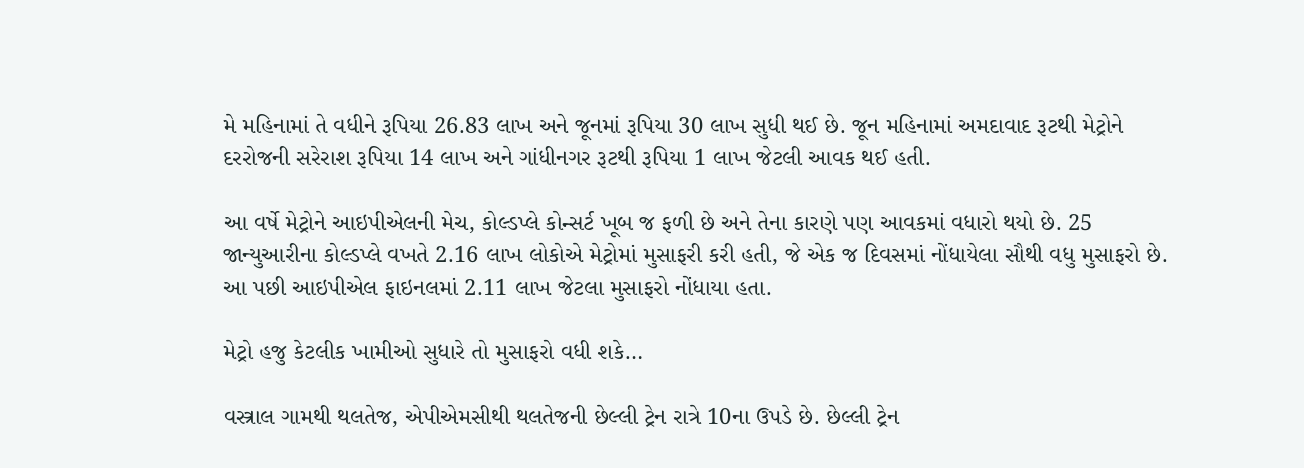મે મહિનામાં તે વધીને રૂપિયા 26.83 લાખ અને જૂનમાં રૂપિયા 30 લાખ સુધી થઈ છે. જૂન મહિનામાં અમદાવાદ રૂટથી મેટ્રોને દરરોજની સરેરાશ રૂપિયા 14 લાખ અને ગાંધીનગર રૂટથી રૂપિયા 1 લાખ જેટલી આવક થઈ હતી.

આ વર્ષે મેટ્રોને આઇપીએલની મેચ, કોલ્ડપ્લે કોન્સર્ટ ખૂબ જ ફળી છે અને તેના કારણે પણ આવકમાં વધારો થયો છે. 25 જાન્યુઆરીના કોલ્ડપ્લે વખતે 2.16 લાખ લોકોએ મેટ્રોમાં મુસાફરી કરી હતી, જે એક જ દિવસમાં નોંધાયેલા સૌથી વધુ મુસાફરો છે. આ પછી આઇપીએલ ફાઇનલમાં 2.11 લાખ જેટલા મુસાફરો નોંધાયા હતા.

મેટ્રો હજુ કેટલીક ખામીઓ સુધારે તો મુસાફરો વધી શકે…

વસ્ત્રાલ ગામથી થલતેજ, એપીએમસીથી થલતેજની છેલ્લી ટ્રેન રાત્રે 10ના ઉપડે છે. છેલ્લી ટ્રેન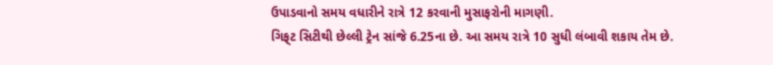ઉપાડવાનો સમય વધારીને રાત્રે 12 કરવાની મુસાફરોની માગણી.
ગિફ્‌ટ સિટીથી છેલ્લી ટ્રેન સાંજે 6.25ના છે. આ સમય રાત્રે 10 સુધી લંબાવી શકાય તેમ છે.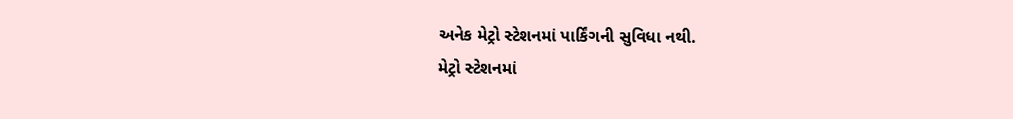અનેક મેટ્રો સ્ટેશનમાં પાર્કિંગની સુવિધા નથી.
મેટ્રો સ્ટેશનમાં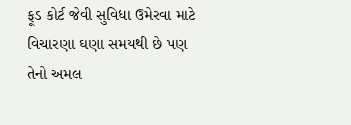ફૂડ કોર્ટ જેવી સુવિધા ઉમેરવા માટે વિચારણા ઘણા સમયથી છે પણ તેનો અમલ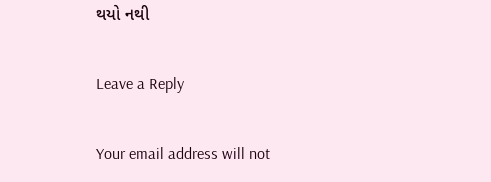થયો નથી

Leave a Reply

Your email address will not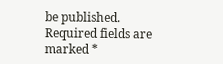be published. Required fields are marked *